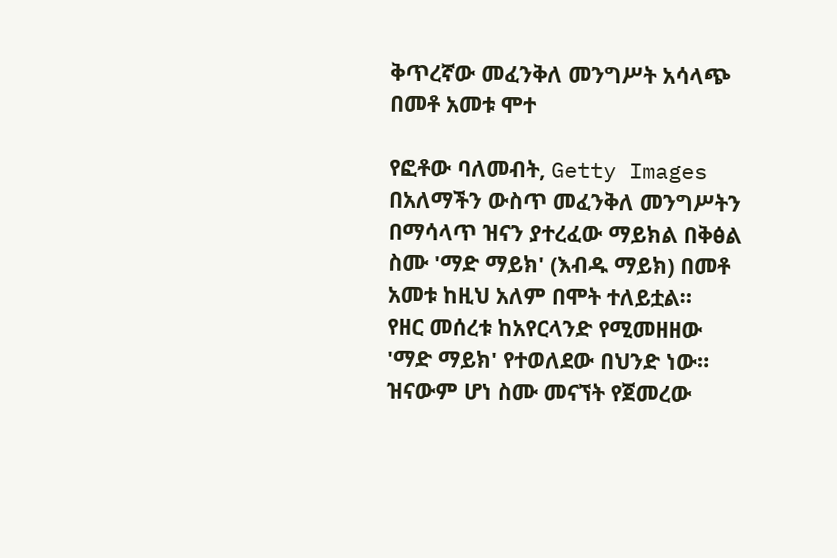ቅጥረኛው መፈንቅለ መንግሥት አሳላጭ በመቶ አመቱ ሞተ

የፎቶው ባለመብት, Getty Images
በአለማችን ውስጥ መፈንቅለ መንግሥትን በማሳላጥ ዝናን ያተረፈው ማይክል በቅፅል ስሙ 'ማድ ማይክ' (እብዱ ማይክ) በመቶ አመቱ ከዚህ አለም በሞት ተለይቷል።
የዘር መሰረቱ ከአየርላንድ የሚመዘዘው 'ማድ ማይክ' የተወለደው በህንድ ነው።
ዝናውም ሆነ ስሙ መናኘት የጀመረው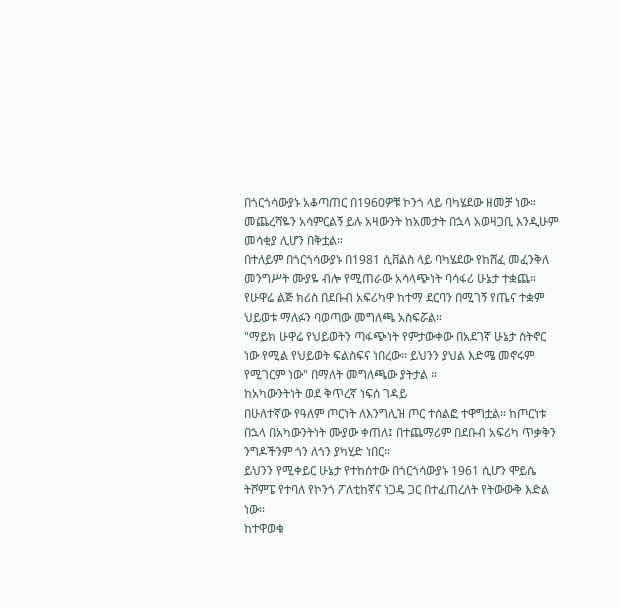በጎርጎሳውያኑ አቆጣጠር በ1960ዎቹ ኮንጎ ላይ ባካሄደው ዘመቻ ነው።
መጨረሻዬን አሳምርልኝ ይሉ አዛውንት ከአመታት በኋላ አወዛጋቢ እንዲሁም መሳቂያ ሊሆን በቅቷል።
በተለይም በጎርጎሳውያኑ በ1981 ሲቨልስ ላይ ባካሄደው የከሸፈ መፈንቅለ መንግሥት ሙያዬ ብሎ የሚጠራው አሳላጭነት ባሳፋሪ ሁኔታ ተቋጨ።
የሁዋሬ ልጅ ክሪስ በደቡብ አፍሪካዋ ከተማ ደርባን በሚገኝ የጤና ተቋም ህይወቱ ማለፉን ባወጣው መግለጫ አስፍሯል።
"ማይክ ሁዋሬ የህይወትን ጣፋጭነት የምታውቀው በአደገኛ ሁኔታ ስትኖር ነው የሚል የህይወት ፍልስፍና ነበረው። ይህንን ያህል እድሜ መኖሩም የሚገርም ነው" በማለት መግለጫው ያትታል ።
ከአካውንትነት ወደ ቅጥረኛ ነፍሰ ገዳይ
በሁለተኛው የዓለም ጦርነት ለእንግሊዝ ጦር ተሰልፎ ተዋግቷል። ከጦርነቱ በኋላ በአካውንትነት ሙያው ቀጠለ፤ በተጨማሪም በደቡብ አፍሪካ ጥቃቅን ንግዶችንም ጎን ለጎን ያካሂድ ነበር።
ይህንን የሚቀይር ሁኔታ የተከሰተው በጎርጎሳውያኑ 1961 ሲሆን ሞይሴ ትሾምፔ የተባለ የኮንጎ ፖለቲከኛና ነጋዴ ጋር በተፈጠረለት የትውውቅ እድል ነው።
ከተዋወቁ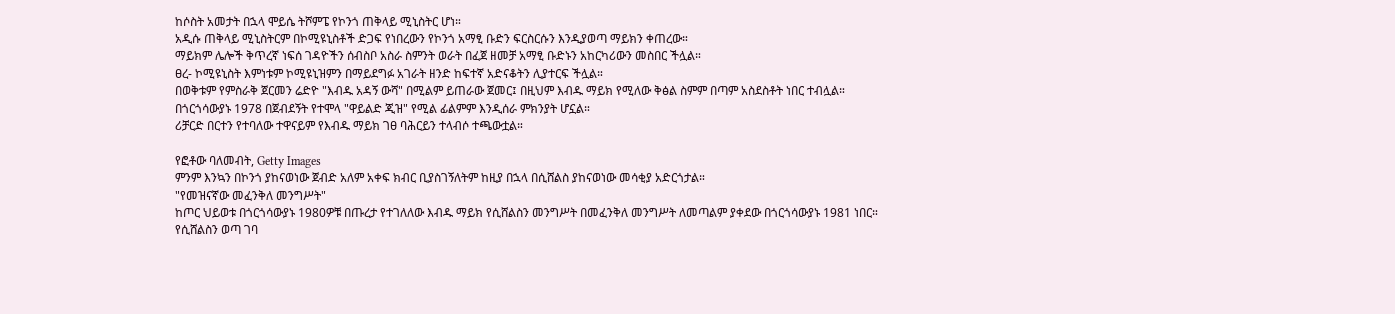ከሶስት አመታት በኋላ ሞይሴ ትሾምፔ የኮንጎ ጠቅላይ ሚኒስትር ሆነ።
አዲሱ ጠቅላይ ሚኒስትርም በኮሚዩኒስቶች ድጋፍ የነበረውን የኮንጎ አማፂ ቡድን ፍርስርሱን እንዲያወጣ ማይክን ቀጠረው።
ማይክም ሌሎች ቅጥረኛ ነፍሰ ገዳዮችን ሰብስቦ አስራ ስምንት ወራት በፈጀ ዘመቻ አማፂ ቡድኑን አከርካሪውን መስበር ችሏል።
ፀረ- ኮሚዩኒስት እምነቱም ኮሚዩኒዝምን በማይደግፉ አገራት ዘንድ ከፍተኛ አድናቆትን ሊያተርፍ ችሏል።
በወቅቱም የምስራቅ ጀርመን ሬድዮ "እብዱ አዳኝ ውሻ" በሚልም ይጠራው ጀመር፤ በዚህም እብዱ ማይክ የሚለው ቅፅል ስምም በጣም አስደስቶት ነበር ተብሏል።
በጎርጎሳውያኑ 1978 በጀብደኝት የተሞላ "ዋይልድ ጂዝ" የሚል ፊልምም እንዲሰራ ምክንያት ሆኗል።
ሪቻርድ በርተን የተባለው ተዋናይም የእብዱ ማይክ ገፀ ባሕርይን ተላብሶ ተጫውቷል።

የፎቶው ባለመብት, Getty Images
ምንም እንኳን በኮንጎ ያከናወነው ጀብድ አለም አቀፍ ክብር ቢያስገኝለትም ከዚያ በኋላ በሲሸልስ ያከናወነው መሳቂያ አድርጎታል።
"የመዝናኛው መፈንቅለ መንግሥት"
ከጦር ህይወቱ በጎርጎሳውያኑ 1980ዎቹ በጡረታ የተገለለው እብዱ ማይክ የሲሸልስን መንግሥት በመፈንቅለ መንግሥት ለመጣልም ያቀደው በጎርጎሳውያኑ 1981 ነበር።
የሲሸልስን ወጣ ገባ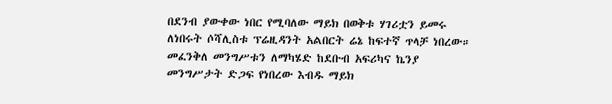በደንብ ያውቀው ነበር የሚባለው ማይክ በወቅቱ ሃገሪቷን ይመሩ ለነበሩት ሶሻሊስቱ ፕሬዚዳንት አልበርት ሬኔ ከፍተኛ ጥላቻ ነበረው።
መፈንቅለ መንግሥቱን ለማካሄድ ከደቡብ አፍሪካና ኬንያ መንግሥታት ድጋፍ የነበረው እብዱ ማይክ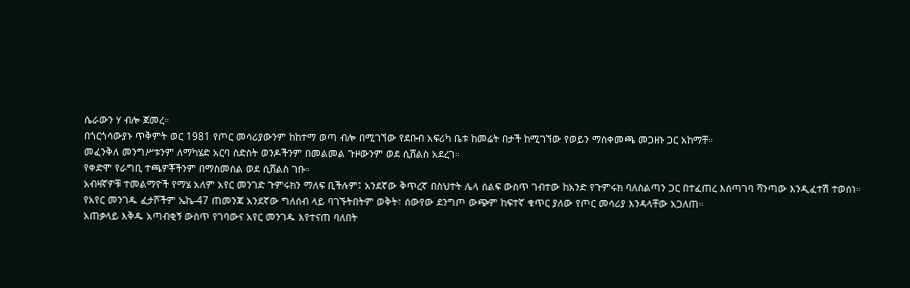ሴራውን ሃ ብሎ ጀመረ።
በጎርጎሳውያኑ ጥቅምት ወር 1981 የጦር መሳሪያውንም ከከተማ ወጣ ብሎ በሚገኘው የደቡብ አፍሪካ ቤቱ ከመሬት በታች ከሚገኘው የወይን ማስቀመጫ መጋዘኑ ጋር አከማቸ።
መፈንቅለ መንግሥቱንም ለማካሄድ አርባ ስድስት ወንዶችንም በመልመል ጉዞውንም ወደ ሲሸልስ አደረገ።
የቀድሞ የራግቢ ተጫዎቾችንም በማስመሰል ወደ ሲሸልስ ገቡ።
አብዛኛዎቹ ተመልማዮች የማሄ አለም አየር መንገድ ጉምሩክን ማለፍ ቢችሉም፤ አንደኛው ቅጥረኛ በስህተት ሌላ ሰልፍ ውስጥ ገብተው ከአንድ የጉምሩክ ባለስልጣን ጋር በተፈጠረ እሰጣገባ ሻንጣው እንዲፈተሽ ተወሰነ።
የአየር መንገዱ ፈታሾችም ኤኬ-47 ጠመንጃ አንደኛው ግለሰብ ላይ ባገኙትበትም ወቅት፣ ሰውየው ደንግጦ ውጭም ከፍተኛ ቁጥር ያለው የጦር መሳሪያ እንዳላቸው አጋለጠ።
አጠቃላይ እቅዱ አጣብቂኝ ውስጥ የገባውና አየር መንገዱ እየተናጠ ባለበት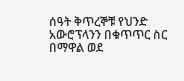ሰዓት ቅጥረኞቹ የህንድ አውሮፕላንን በቁጥጥር ስር በማዋል ወደ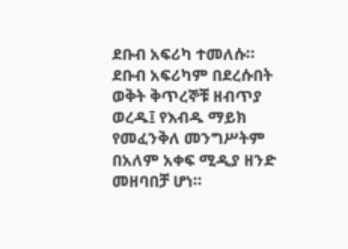ደቡብ አፍሪካ ተመለሱ።
ደቡብ አፍሪካም በደረሱበት ወቅት ቅጥረኞቹ ዘብጥያ ወረዱ፤ የእብዱ ማይክ የመፈንቅለ መንግሥትም በአለም አቀፍ ሚዲያ ዘንድ መዘባበቻ ሆነ።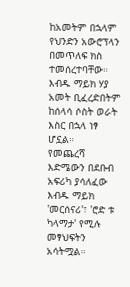ከአመትም በኋላም የህንድን አውሮፕላን በመጥለፍ ክስ ተመሰረተባቸው። እብዱ ማይክ ሃያ አመት ቢፈረድበትም ከሰላሳ ሶስት ወራት እስር በኋላ ነፃ ሆኗል።
የመጨረሻ እድሜውን በደቡብ አፍሪካ ያሳለፈው እብዱ ማይክ 'መርሰናሪ'፣ 'ሮድ ቱ ካላማታ' የሚሉ መፃህፍትን አሳትሟል።